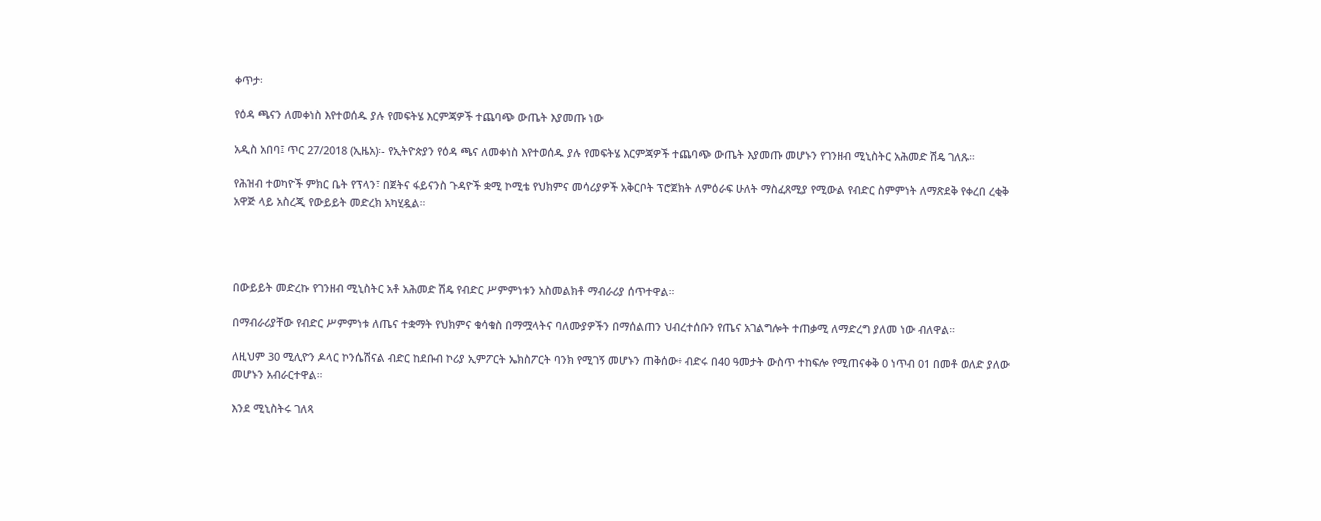ቀጥታ፡

የዕዳ ጫናን ለመቀነስ እየተወሰዱ ያሉ የመፍትሄ እርምጃዎች ተጨባጭ ውጤት እያመጡ ነው

አዲስ አበባ፤ ጥር 27/2018 (ኢዜአ)፡- የኢትዮጵያን የዕዳ ጫና ለመቀነስ እየተወሰዱ ያሉ የመፍትሄ እርምጃዎች ተጨባጭ ውጤት እያመጡ መሆኑን የገንዘብ ሚኒስትር አሕመድ ሽዴ ገለጹ።

የሕዝብ ተወካዮች ምክር ቤት የፕላን፣ በጀትና ፋይናንስ ጉዳዮች ቋሚ ኮሚቴ የህክምና መሳሪያዎች አቅርቦት ፕሮጀክት ለምዕራፍ ሁለት ማስፈጸሚያ የሚውል የብድር ስምምነት ለማጽደቅ የቀረበ ረቂቅ አዋጅ ላይ አስረጂ የውይይት መድረክ አካሂዷል።




በውይይት መድረኩ የገንዘብ ሚኒስትር አቶ አሕመድ ሽዴ የብድር ሥምምነቱን አስመልክቶ ማብራሪያ ሰጥተዋል።

በማብራሪያቸው የብድር ሥምምነቱ ለጤና ተቋማት የህክምና ቁሳቁስ በማሟላትና ባለሙያዎችን በማሰልጠን ህብረተሰቡን የጤና አገልግሎት ተጠቃሚ ለማድረግ ያለመ ነው ብለዋል።

ለዚህም 30 ሚሊዮን ዶላር ኮንሴሽናል ብድር ከደቡብ ኮሪያ ኢምፖርት ኤክስፖርት ባንክ የሚገኝ መሆኑን ጠቅሰው፥ ብድሩ በ40 ዓመታት ውስጥ ተከፍሎ የሚጠናቀቅ 0 ነጥብ 01 በመቶ ወለድ ያለው መሆኑን አብራርተዋል።

እንደ ሚኒስትሩ ገለጻ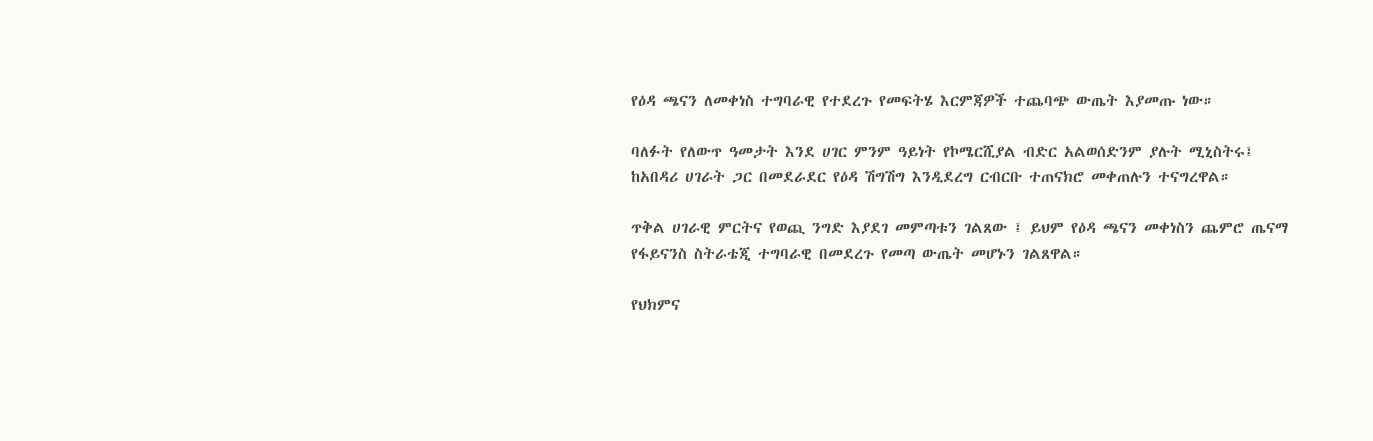የዕዳ ጫናን ለመቀነስ ተግባራዊ የተደረጉ የመፍትሄ እርምጃዎች ተጨባጭ ውጤት እያመጡ ነው።

ባለፉት የለውጥ ዓመታት እንደ ሀገር ምንም ዓይነት የኮሜርሺያል ብድር አልወሰድንም ያሉት ሚኒስትሩ፤ ከአበዳሪ ሀገራት ጋር በመደራደር የዕዳ ሽግሽግ እንዲደረግ ርብርቡ ተጠናክሮ መቀጠሉን ተናግረዋል።

ጥቅል ሀገራዊ ምርትና የወጪ ንግድ እያደገ መምጣቱን ገልጸው ፤ ይህም የዕዳ ጫናን መቀነስን ጨምሮ ጤናማ የፋይናንስ ስትራቴጂ ተግባራዊ በመደረጉ የመጣ ውጤት መሆኑን ገልጸዋል።

የህክምና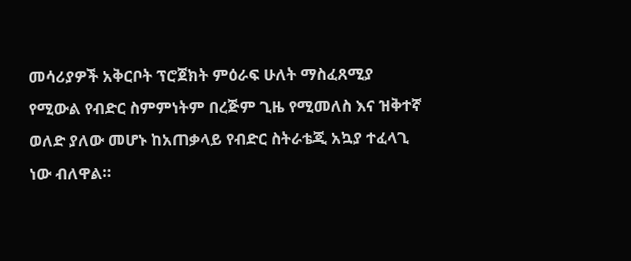መሳሪያዎች አቅርቦት ፕሮጀክት ምዕራፍ ሁለት ማስፈጸሚያ የሚውል የብድር ስምምነትም በረጅም ጊዜ የሚመለስ እና ዝቅተኛ ወለድ ያለው መሆኑ ከአጠቃላይ የብድር ስትራቴጂ አኳያ ተፈላጊ ነው ብለዋል።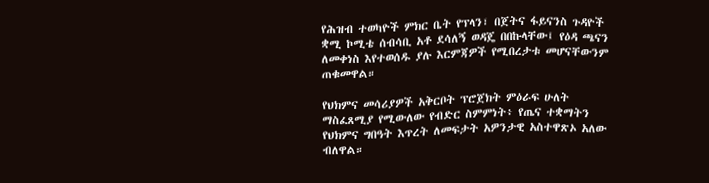የሕዝብ ተወካዮች ምክር ቤት የፕላን፣ በጀትና ፋይናንስ ጉዳዮች ቋሚ ኮሚቴ ሰብሳቢ አቶ ደሳለኝ ወዳጄ በበኩላቸው፤ የዕዳ ጫናን ለመቀነስ እየተወሰዱ ያሉ እርምጃዎች የሚበረታቱ መሆናቸውንም ጠቁመዋል።

የህክምና መሳሪያዎች አቅርቦት ፕሮጀክት ምዕራፍ ሁለት ማስፈጸሚያ የሚውለው የብድር ስምምነት፥ የጤና ተቋማትን የህክምና ግበዓት እጥረት ለመፍታት አዎንታዊ አስተዋጽኦ አለው ብለዋል።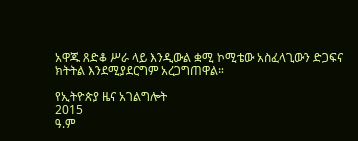አዋጁ ጸድቆ ሥራ ላይ እንዲውል ቋሚ ኮሚቴው አስፈላጊውን ድጋፍና ክትትል እንደሚያደርግም አረጋግጠዋል።

የኢትዮጵያ ዜና አገልግሎት
2015
ዓ.ም